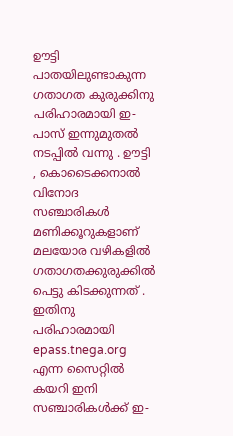ഊട്ടി പാതയിലുണ്ടാകുന്ന ഗതാഗത കുരുക്കിനു പരിഹാരമായി ഇ-പാസ് ഇന്നുമുതൽ നടപ്പിൽ വന്നു . ഊട്ടി , കൊടൈക്കനാൽ വിനോദ സഞ്ചാരികൾ മണിക്കൂറുകളാണ് മലയോര വഴികളിൽ ഗതാഗതക്കുരുക്കിൽ പെട്ടു കിടക്കുന്നത് . ഇതിനു പരിഹാരമായി epass.tnega.org എന്ന സൈറ്റിൽ കയറി ഇനി സഞ്ചാരികൾക്ക് ഇ-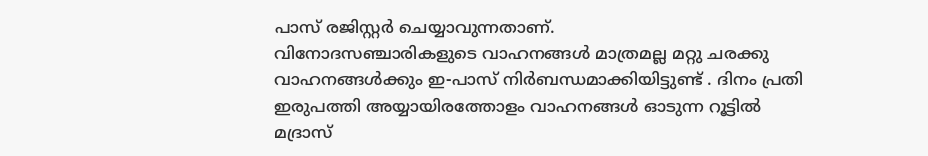പാസ് രജിസ്റ്റർ ചെയ്യാവുന്നതാണ്.
വിനോദസഞ്ചാരികളുടെ വാഹനങ്ങൾ മാത്രമല്ല മറ്റു ചരക്കു വാഹനങ്ങൾക്കും ഇ-പാസ് നിർബന്ധമാക്കിയിട്ടുണ്ട് . ദിനം പ്രതി ഇരുപത്തി അയ്യായിരത്തോളം വാഹനങ്ങൾ ഓടുന്ന റൂട്ടിൽ മദ്രാസ്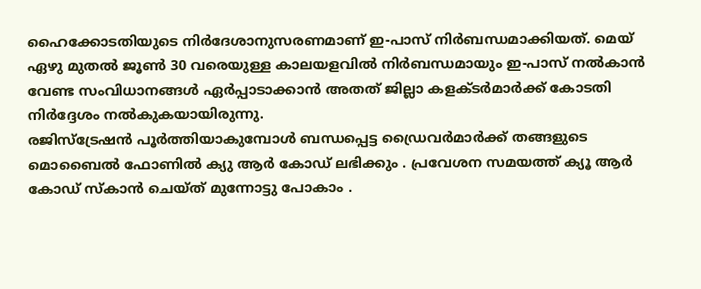ഹൈക്കോടതിയുടെ നിർദേശാനുസരണമാണ് ഇ-പാസ് നിർബന്ധമാക്കിയത്. മെയ് ഏഴു മുതൽ ജൂൺ 30 വരെയുള്ള കാലയളവിൽ നിർബന്ധമായും ഇ-പാസ് നൽകാൻ വേണ്ട സംവിധാനങ്ങൾ ഏർപ്പാടാക്കാൻ അതത് ജില്ലാ കളക്ടർമാർക്ക് കോടതി നിർദ്ദേശം നൽകുകയായിരുന്നു.
രജിസ്ട്രേഷൻ പൂർത്തിയാകുമ്പോൾ ബന്ധപ്പെട്ട ഡ്രൈവർമാർക്ക് തങ്ങളുടെ മൊബൈൽ ഫോണിൽ ക്യു ആർ കോഡ് ലഭിക്കും . പ്രവേശന സമയത്ത് ക്യൂ ആർ കോഡ് സ്കാൻ ചെയ്ത് മുന്നോട്ടു പോകാം .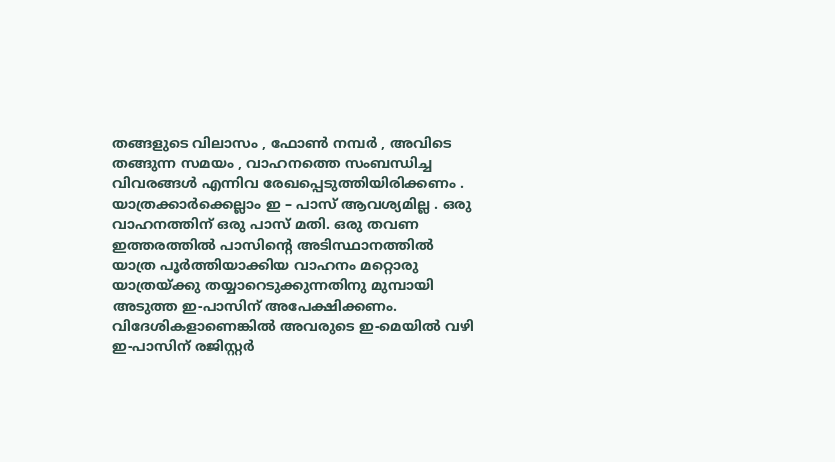തങ്ങളുടെ വിലാസം , ഫോൺ നമ്പർ , അവിടെ തങ്ങുന്ന സമയം , വാഹനത്തെ സംബന്ധിച്ച വിവരങ്ങൾ എന്നിവ രേഖപ്പെടുത്തിയിരിക്കണം . യാത്രക്കാർക്കെല്ലാം ഇ – പാസ് ആവശ്യമില്ല . ഒരു വാഹനത്തിന് ഒരു പാസ് മതി. ഒരു തവണ ഇത്തരത്തിൽ പാസിൻ്റെ അടിസ്ഥാനത്തിൽ യാത്ര പൂർത്തിയാക്കിയ വാഹനം മറ്റൊരു യാത്രയ്ക്കു തയ്യാറെടുക്കുന്നതിനു മുമ്പായി അടുത്ത ഇ-പാസിന് അപേക്ഷിക്കണം.
വിദേശികളാണെങ്കിൽ അവരുടെ ഇ-മെയിൽ വഴി ഇ-പാസിന് രജിസ്റ്റർ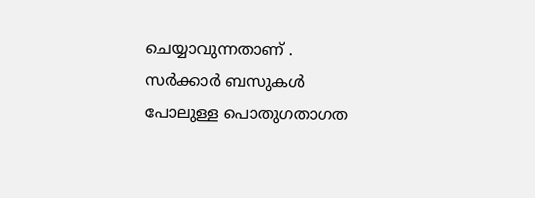ചെയ്യാവുന്നതാണ് . സർക്കാർ ബസുകൾ പോലുള്ള പൊതുഗതാഗത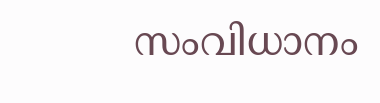സംവിധാനം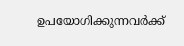ഉപയോഗിക്കുന്നവർക്ക്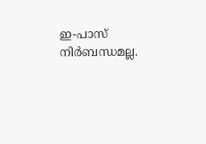ഇ-പാസ് നിർബന്ധമല്ല.